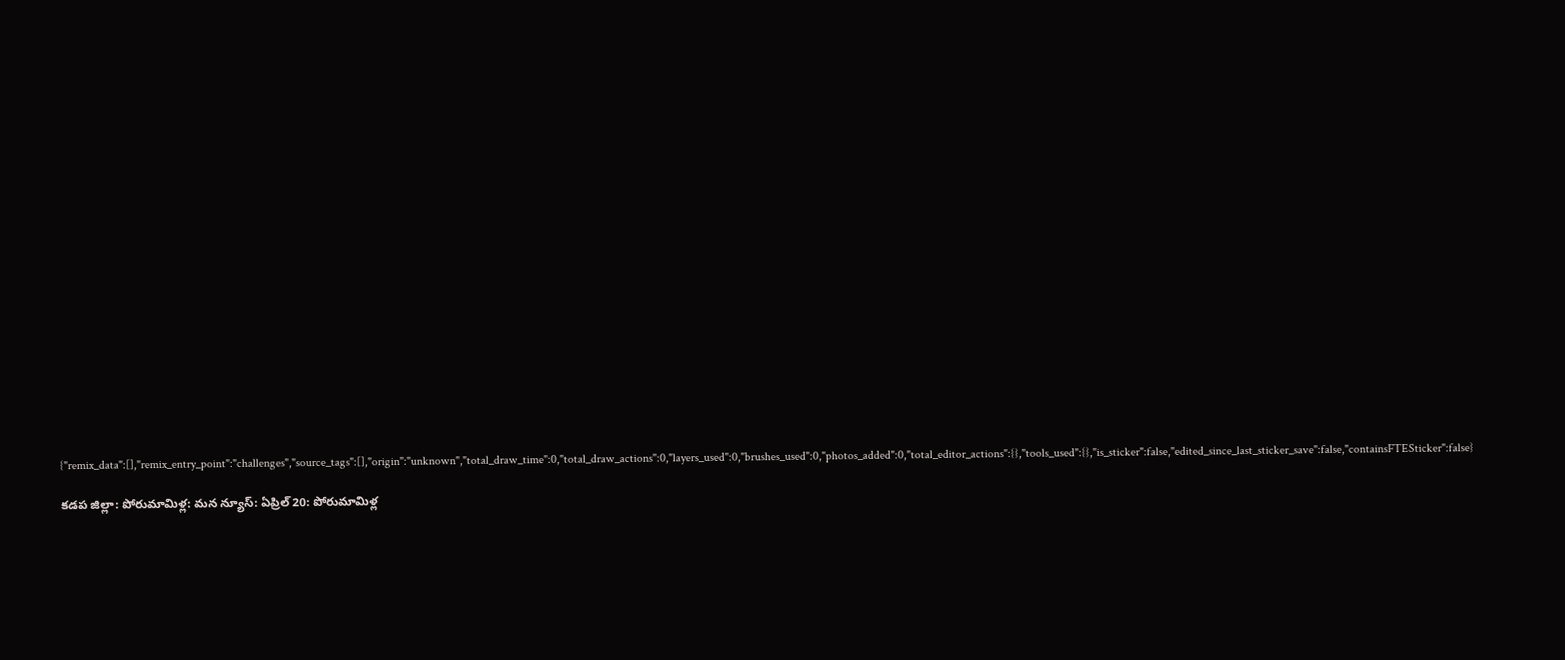{"remix_data":[],"remix_entry_point":"challenges","source_tags":[],"origin":"unknown","total_draw_time":0,"total_draw_actions":0,"layers_used":0,"brushes_used":0,"photos_added":0,"total_editor_actions":{},"tools_used":{},"is_sticker":false,"edited_since_last_sticker_save":false,"containsFTESticker":false}

కడప జిల్లా: పోరుమామిళ్ల: మన న్యూస్: ఏప్రిల్ 20: పోరుమామిళ్ల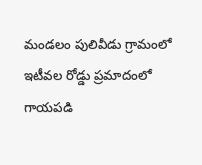మండలం పులివీడు గ్రామంలో ఇటీవల రోడ్డు ప్రమాదంలో గాయపడి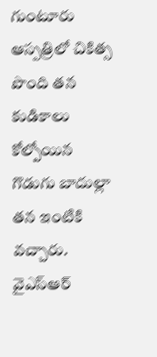గుంటూరు ఆస్పత్రిలో చికిత్స పొంది తన కుడికాలు కోల్పోయిన గొడుగు బాదుల్లా తన ఇంటికి వచ్చారు. వైఎస్ఆర్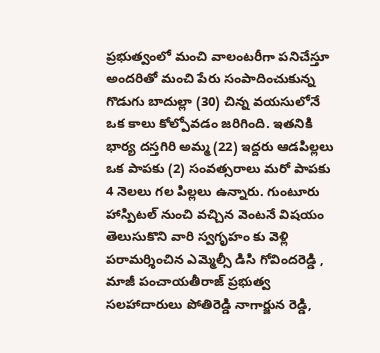ప్రభుత్వంలో మంచి వాలంటరీగా పనిచేస్తూ అందరితో మంచి పేరు సంపాదించుకున్న గొడుగు బాదుల్లా (30) చిన్న వయసులోనే ఒక కాలు కోల్పోవడం జరిగింది. ఇతనికి భార్య దస్తగిరి అమ్మ (22) ఇద్దరు ఆడపిల్లలు ఒక పాపకు (2) సంవత్సరాలు మరో పాపకు 4 నెలలు గల పిల్లలు ఉన్నారు. గుంటూరు హాస్పిటల్ నుంచి వచ్చిన వెంటనే విషయం తెలుసుకొని వారి స్వగృహం కు వెళ్లి పరామర్శించిన ఎమ్మెల్సీ డిసి గోవిందరెడ్డి , మాజీ పంచాయతీరాజ్ ప్రభుత్వ సలహాదారులు పోతిరెడ్డి నాగార్జున రెడ్డి,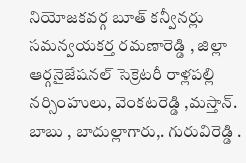నియోజకవర్గ బూత్ కన్వీనర్లు సమన్వయకర్త రమణారెడ్డి , జిల్లా ఆర్గనైజేషనల్ సెక్రెటరీ రాళ్లపల్లి నర్సింహులు, వెంకటరెడ్డి ,మస్తాన్. బాబు , బాదుల్లాగారు,. గురువిరెడ్డి .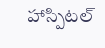హాస్పిటల్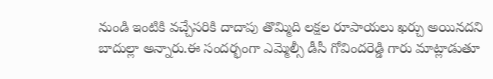నుండి ఇంటికి వచ్చేసరికి దాదాపు తొమ్మిది లక్షల రూపాయలు ఖర్చు అయినదని బాదుల్లా అన్నారు.ఈ సందర్భంగా ఎమ్మెల్సీ డీసీ గోవిందరెడ్డి గారు మాట్లాడుతూ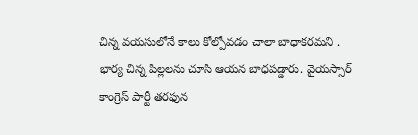చిన్న వయసులోనే కాలు కోల్పోవడం చాలా బాధాకరమని . భార్య చిన్న పిల్లలను చూసి ఆయన బాధపడ్డారు. వైయస్సార్ కాంగ్రెస్ పార్టీ తరఫున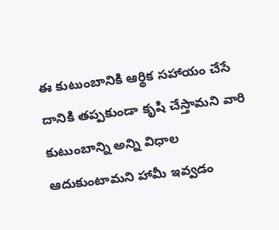ఈ కుటుంబానికి ఆర్థిక సహాయం చేసే దానికి తప్పకుండా కృషి చేస్తామని వారి కుటుంబాన్ని అన్ని విధాల ఆదుకుంటామని హామీ ఇవ్వడం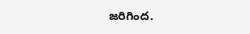జరిగింద.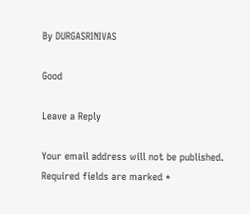By DURGASRINIVAS

Good

Leave a Reply

Your email address will not be published. Required fields are marked *